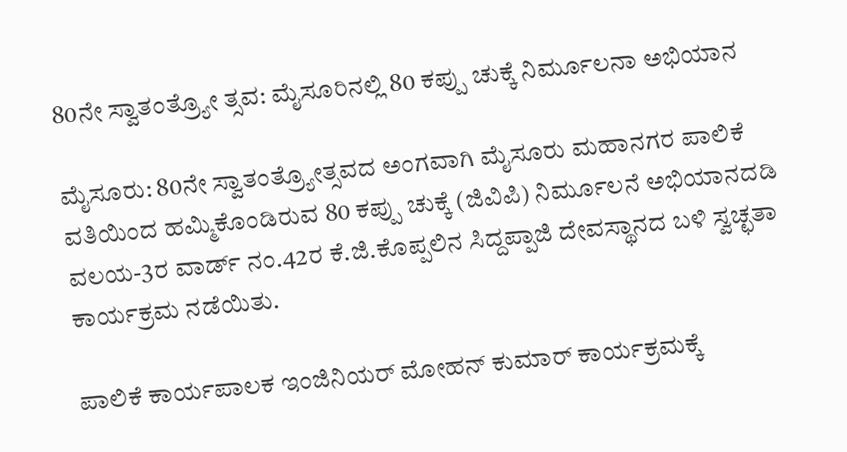80ನೇ ಸ್ವಾತಂತ್ರ್ಯೋ ತ್ಸವ: ಮೈಸೂರಿನಲ್ಲಿ 80 ಕಪ್ಪು ಚುಕ್ಕೆ ನಿರ್ಮೂಲನಾ ಅಭಿಯಾನ

ಮೈಸೂರು: 80ನೇ ಸ್ವಾತಂತ್ರ್ಯೋತ್ಸವದ ಅಂಗವಾಗಿ ಮೈಸೂರು ಮಹಾನಗರ ಪಾಲಿಕೆ ವತಿಯಿಂದ ಹಮ್ಮಿಕೊಂಡಿರುವ 80 ಕಪ್ಪು ಚುಕ್ಕೆ (ಜಿವಿಪಿ) ನಿರ್ಮೂಲನೆ ಅಭಿಯಾನದಡಿ ವಲಯ-3ರ ವಾರ್ಡ್ ನಂ.42ರ ಕೆ.ಜಿ.ಕೊಪ್ಪಲಿನ ಸಿದ್ದಪ್ಪಾಜಿ ದೇವಸ್ಥಾನದ ಬಳಿ ಸ್ವಚ್ಛತಾ ಕಾರ್ಯಕ್ರಮ ನಡೆಯಿತು.

ಪಾಲಿಕೆ ಕಾರ್ಯಪಾಲಕ ಇಂಜಿನಿಯರ್ ಮೋಹನ್ ಕುಮಾರ್ ಕಾರ್ಯಕ್ರಮಕ್ಕೆ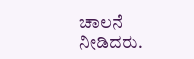ಚಾಲನೆ ನೀಡಿದರು.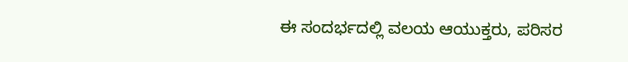ಈ ಸಂದರ್ಭದಲ್ಲಿ ವಲಯ ಆಯುಕ್ತರು, ಪರಿಸರ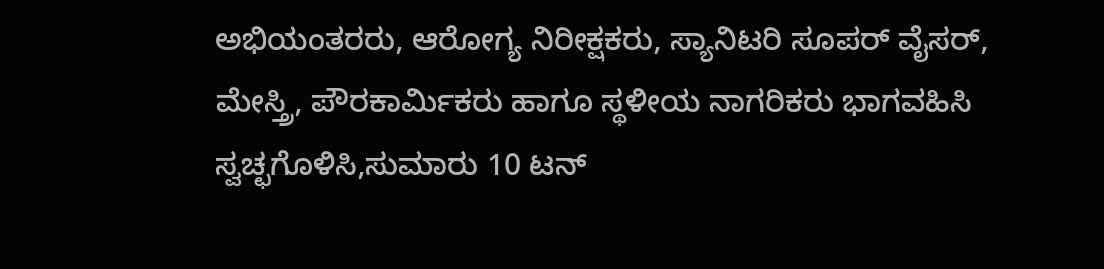ಅಭಿಯಂತರರು, ಆರೋಗ್ಯ ನಿರೀಕ್ಷಕರು, ಸ್ಯಾನಿಟರಿ ಸೂಪರ್ ವೈಸರ್, ಮೇಸ್ತ್ರಿ, ಪೌರಕಾರ್ಮಿಕರು ಹಾಗೂ ಸ್ಥಳೀಯ ನಾಗರಿಕರು ಭಾಗವಹಿಸಿ ಸ್ವಚ್ಛಗೊಳಿಸಿ,ಸುಮಾರು 10 ಟನ್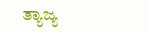ತ್ಯಾಜ್ಯ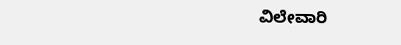ವಿಲೇವಾರಿ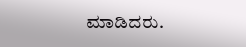ಮಾಡಿದರು.